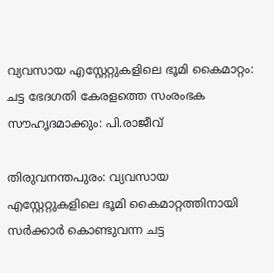വ്യവസായ എസ്റ്റേറ്റുകളിലെ ഭൂമി കൈമാറ്റം: ചട്ട ഭേദഗതി കേരളത്തെ സംരംഭക സൗഹൃദമാക്കും: പി.രാജീവ്

തിരുവനന്തപുരം: വ്യവസായ എസ്റ്റേറ്റുകളിലെ ഭൂമി കൈമാറ്റത്തിനായി സര്‍ക്കാര്‍ കൊണ്ടുവന്ന ചട്ട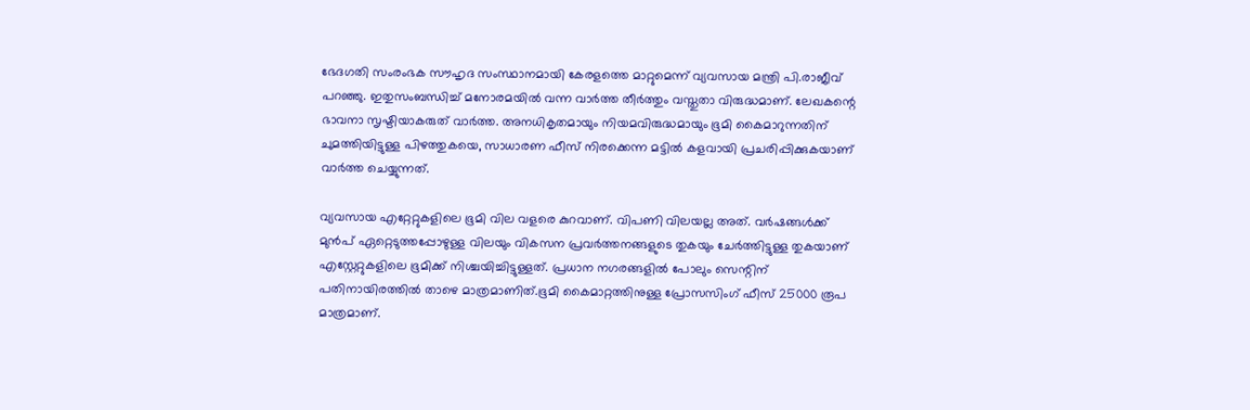ഭേദഗതി സംരംഭക സൗഹൃദ സംസ്ഥാനമായി കേരളത്തെ മാറ്റുമെന്ന് വ്യവസായ മന്ത്രി പി.രാജീവ് പറഞ്ഞു. ഇതുസംബന്ധിച്ച് മനോരമയില്‍ വന്ന വാര്‍ത്ത തീര്‍ത്തും വസ്തുതാ വിരുദ്ധമാണ്. ലേഖകന്റെ ഭാവനാ സൃഷ്ടിയാകരുത് വാര്‍ത്ത. അനധികൃതമായും നിയമവിരുദ്ധമായും ഭൂമി കൈമാറുന്നതിന് ചുമത്തിയിട്ടുള്ള പിഴത്തുകയെ, സാധാരണ ഫീസ് നിരക്കെന്ന മട്ടില്‍ കളവായി പ്രചരിപ്പിക്കുകയാണ് വാര്‍ത്ത ചെയ്യുന്നത്.

വ്യവസായ എറ്റേറ്റുകളിലെ ഭൂമി വില വളരെ കുറവാണ്. വിപണി വിലയല്ല അത്. വര്‍ഷങ്ങള്‍ക്ക് മുന്‍പ് ഏറ്റെടുത്തപ്പോഴുള്ള വിലയും വികസന പ്രവര്‍ത്തനങ്ങളുടെ തുകയും ചേര്‍ത്തിട്ടുള്ള തുകയാണ് എസ്റ്റേറ്റുകളിലെ ഭൂമിക്ക് നിശ്ചയിച്ചിട്ടുള്ളത്. പ്രധാന നഗരങ്ങളില്‍ പോലും സെന്റിന് പതിനായിരത്തില്‍ താഴെ മാത്രമാണിത്.ഭൂമി കൈമാറ്റത്തിനുള്ള പ്രോസസിംഗ് ഫീസ് 25000 രൂപ മാത്രമാണ്.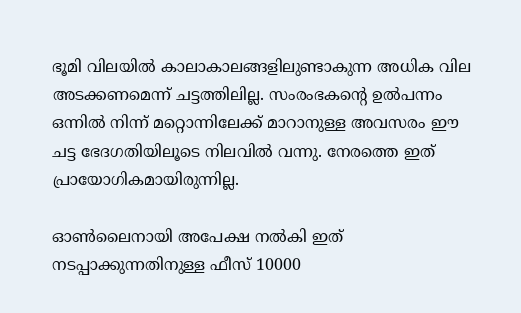ഭൂമി വിലയില്‍ കാലാകാലങ്ങളിലുണ്ടാകുന്ന അധിക വില അടക്കണമെന്ന് ചട്ടത്തിലില്ല. സംരംഭകന്റെ ഉല്‍പന്നം ഒന്നില്‍ നിന്ന് മറ്റൊന്നിലേക്ക് മാറാനുള്ള അവസരം ഈ ചട്ട ഭേദഗതിയിലൂടെ നിലവില്‍ വന്നു. നേരത്തെ ഇത് പ്രായോഗികമായിരുന്നില്ല.

ഓണ്‍ലൈനായി അപേക്ഷ നല്‍കി ഇത് നടപ്പാക്കുന്നതിനുള്ള ഫീസ് 10000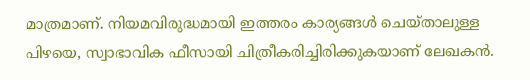മാത്രമാണ്. നിയമവിരുദ്ധമായി ഇത്തരം കാര്യങ്ങള്‍ ചെയ്താലുള്ള പിഴയെ, സ്വാഭാവിക ഫീസായി ചിത്രീകരിച്ചിരിക്കുകയാണ് ലേഖകന്‍.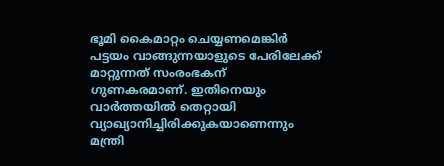ഭൂമി കൈമാറ്റം ചെയ്യണമെങ്കിര്‍ പട്ടയം വാങ്ങുന്നയാളുടെ പേരിലേക്ക് മാറ്റുന്നത് സംരംഭകന് ഗുണകരമാണ്. ഇതിനെയും വാര്‍ത്തയില്‍ തെറ്റായി വ്യാഖ്യാനിച്ചിരിക്കുകയാണെന്നും മന്ത്രി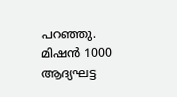പറഞ്ഞു. മിഷന്‍ 1000 ആദ്യഘട്ട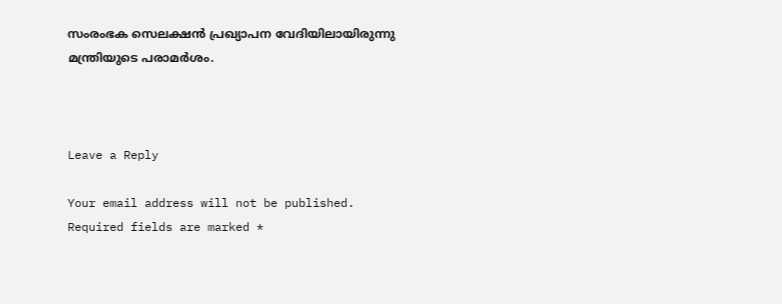സംരംഭക സെലക്ഷന്‍ പ്രഖ്യാപന വേദിയിലായിരുന്നു മന്ത്രിയുടെ പരാമര്‍ശം.



Leave a Reply

Your email address will not be published. Required fields are marked *